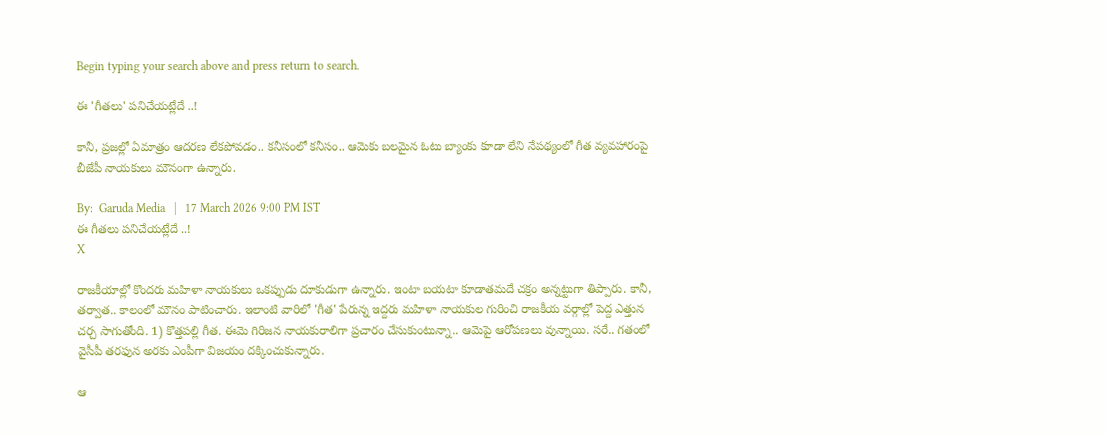Begin typing your search above and press return to search.

ఈ 'గీతలు' ప‌నిచేయ‌ట్లేదే ..!

కానీ, ప్ర‌జ‌ల్లో ఏమాత్రం ఆద‌ర‌ణ లేక‌పోవ‌డం.. క‌నీసంలో క‌నీసం.. ఆమెకు బ‌ల‌మైన ఓటు బ్యాంకు కూడా లేని నేప‌థ్యంలో గీత వ్య‌వ‌హారంపై బీజేపీ నాయకులు మౌనంగా ఉన్నారు.

By:  Garuda Media   |   17 March 2026 9:00 PM IST
ఈ గీతలు ప‌నిచేయ‌ట్లేదే ..!
X

రాజ‌కీయాల్లో కొంద‌రు మ‌హిళా నాయ‌కులు ఒక‌ప్పుడు దూకుడుగా ఉన్నారు. ఇంటా బ‌య‌టా కూడాత‌మ‌దే చ‌క్రం అన్న‌ట్టుగా తిప్పారు. కానీ, త‌ర్వాత‌.. కాలంలో మౌనం పాటించారు. ఇలాంటి వారిలో 'గీత‌' పేరున్న ఇద్ద‌రు మ‌హిళా నాయ‌కుల గురించి రాజ‌కీయ వ‌ర్గాల్లో పెద్ద ఎత్తున చ‌ర్చ సాగుతోంది. 1) కొత్త‌ప‌ల్లి గీత‌. ఈమె గిరిజ‌న నాయ‌కురాలిగా ప్ర‌చారం చేసుకుంటున్నా.. ఆమెపై ఆరోప‌ణ‌లు వున్నాయి. స‌రే.. గ‌తంలో వైసీపీ త‌ర‌ఫున అర‌కు ఎంపీగా విజ‌యం ద‌క్కించుకున్నారు.

ఆ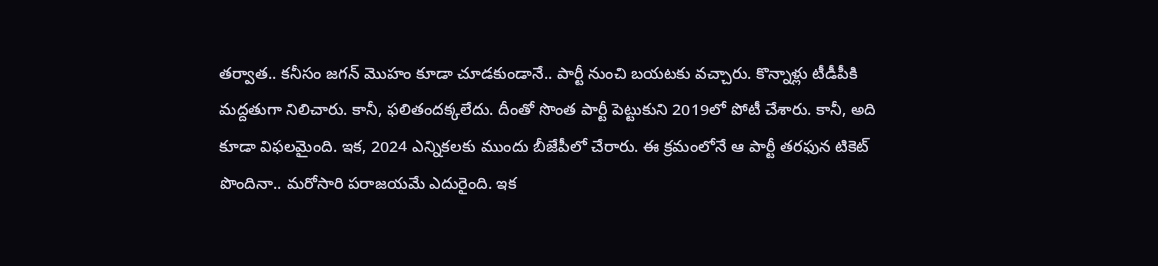త‌ర్వాత‌.. క‌నీసం జ‌గ‌న్ మొహం కూడా చూడ‌కుండానే.. పార్టీ నుంచి బ‌య‌ట‌కు వ‌చ్చారు. కొన్నాళ్లు టీడీపీకి మ‌ద్ద‌తుగా నిలిచారు. కానీ, ఫ‌లితంద‌క్క‌లేదు. దీంతో సొంత పార్టీ పెట్టుకుని 2019లో పోటీ చేశారు. కానీ, అది కూడా విఫ‌ల‌మైంది. ఇక‌, 2024 ఎన్నిక‌ల‌కు ముందు బీజేపీలో చేరారు. ఈ క్ర‌మంలోనే ఆ పార్టీ త‌ర‌ఫున టికెట్ పొందినా.. మ‌రోసారి ప‌రాజ‌యమే ఎదురైంది. ఇక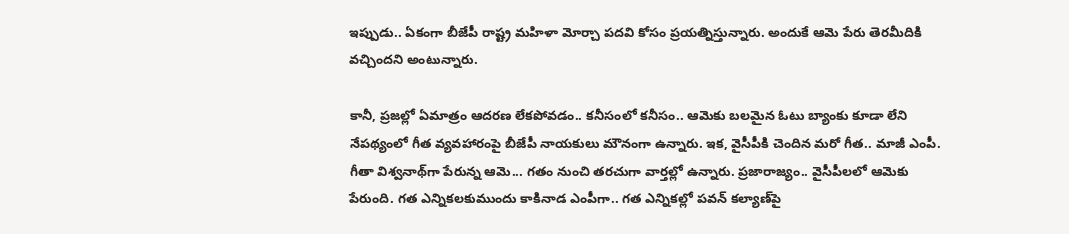ఇప్పుడు.. ఏకంగా బీజేపీ రాష్ట్ర మ‌హిళా మోర్చా ప‌ద‌వి కోసం ప్ర‌య‌త్నిస్తున్నారు. అందుకే ఆమె పేరు తెర‌మీదికి వ‌చ్చింద‌ని అంటున్నారు.

కానీ, ప్ర‌జ‌ల్లో ఏమాత్రం ఆద‌ర‌ణ లేక‌పోవ‌డం.. క‌నీసంలో క‌నీసం.. ఆమెకు బ‌ల‌మైన ఓటు బ్యాంకు కూడా లేని నేప‌థ్యంలో గీత వ్య‌వ‌హారంపై బీజేపీ నాయకులు మౌనంగా ఉన్నారు. ఇక‌, వైసీపీకి చెందిన మ‌రో గీత‌.. మాజీ ఎంపీ. గీతా విశ్వ‌నాథ్‌గా పేరున్న ఆమె... గతం నుంచి త‌ర‌చుగా వార్త‌ల్లో ఉన్నారు. ప్ర‌జారాజ్యం.. వైసీపీల‌లో ఆమెకు పేరుంది. గ‌త ఎన్నిక‌ల‌కుముందు కాకినాడ ఎంపీగా.. గత ఎన్నిక‌ల్లో ప‌వ‌న్ క‌ల్యాణ్‌పై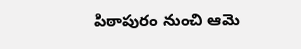పిఠాపురం నుంచి ఆమె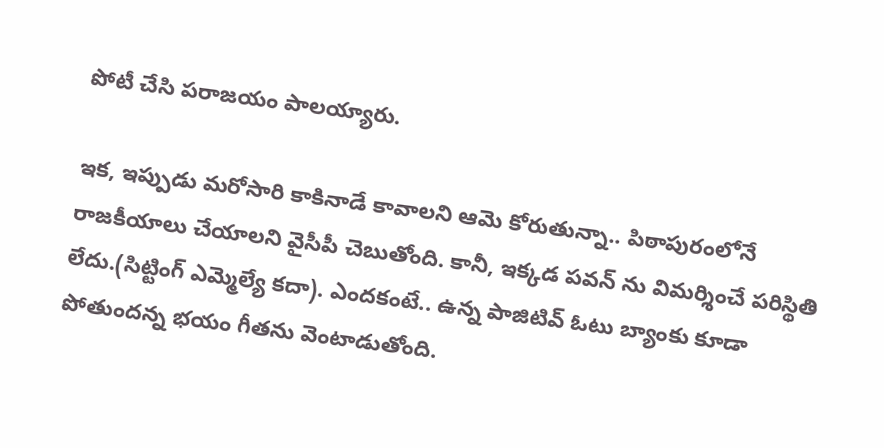పోటీ చేసి ప‌రాజ‌యం పాల‌య్యారు.

ఇక‌, ఇప్పుడు మ‌రోసారి కాకినాడే కావాల‌ని ఆమె కోరుతున్నా.. పిఠాపురంలోనే రాజ‌కీయాలు చేయాల‌ని వైసీపీ చెబుతోంది. కానీ, ఇక్క‌డ ప‌వ‌న్ ను విమ‌ర్శించే ప‌రిస్థితి లేదు.(సిట్టింగ్ ఎమ్మెల్యే క‌దా). ఎంద‌కంటే.. ఉన్న పాజిటివ్ ఓటు బ్యాంకు కూడా పోతుంద‌న్న భ‌యం గీత‌ను వెంటాడుతోంది.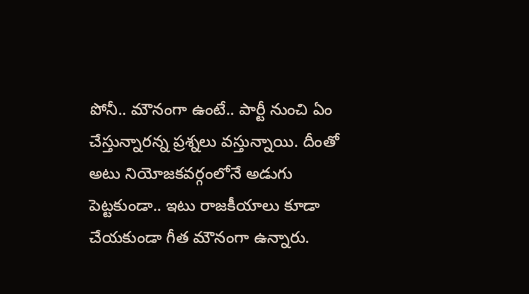పోనీ.. మౌనంగా ఉంటే.. పార్టీ నుంచి ఏం చేస్తున్నార‌న్న ప్ర‌శ్న‌లు వ‌స్తున్నాయి. దీంతో అటు నియోజ‌క‌వ‌ర్గంలోనే అడుగు పెట్ట‌కుండా.. ఇటు రాజ‌కీయాలు కూడా చేయ‌కుండా గీత మౌనంగా ఉన్నారు.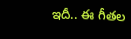ఇదీ.. ఈ గీతల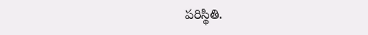ప‌రిస్థితి.